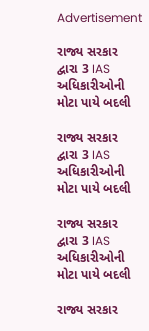Advertisement

રાજ્ય સરકાર દ્વારા 3 IAS અધિકારીઓની મોટા પાયે બદલી

રાજ્ય સરકાર દ્વારા 3 IAS અધિકારીઓની મોટા પાયે બદલી

રાજ્ય સરકાર દ્વારા 3 IAS અધિકારીઓની મોટા પાયે બદલી

રાજ્ય સરકાર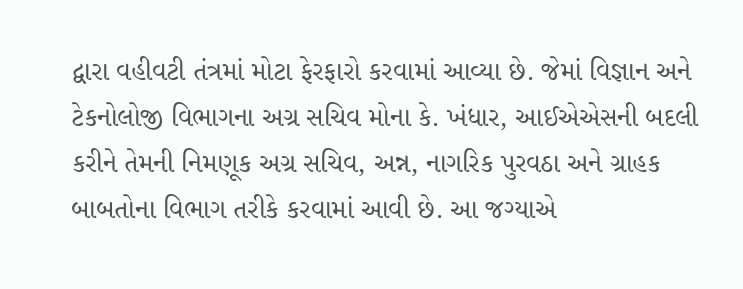દ્વારા વહીવટી તંત્રમાં મોટા ફેરફારો કરવામાં આવ્યા છે. જેમાં વિજ્ઞાન અને ટેકનોલોજી વિભાગના અગ્ર સચિવ મોના કે. ખંધાર, આઈએએસની બદલી કરીને તેમની નિમણૂક અગ્ર સચિવ, અન્ન, નાગરિક પુરવઠા અને ગ્રાહક બાબતોના વિભાગ તરીકે કરવામાં આવી છે. આ જગ્યાએ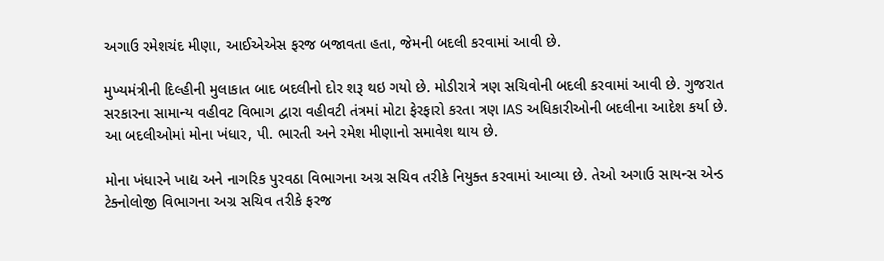અગાઉ રમેશચંદ મીણા, આઈએએસ ફરજ બજાવતા હતા, જેમની બદલી કરવામાં આવી છે.

મુખ્યમંત્રીની દિલ્હીની મુલાકાત બાદ બદલીનો દોર શરૂ થઇ ગયો છે. મોડીરાત્રે ત્રણ સચિવોની બદલી કરવામાં આવી છે. ગુજરાત સરકારના સામાન્ય વહીવટ વિભાગ દ્વારા વહીવટી તંત્રમાં મોટા ફેરફારો કરતા ત્રણ IAS અધિકારીઓની બદલીના આદેશ કર્યા છે. આ બદલીઓમાં મોના ખંધાર, પી. ભારતી અને રમેશ મીણાનો સમાવેશ થાય છે.

મોના ખંધારને ખાદ્ય અને નાગરિક પુરવઠા વિભાગના અગ્ર સચિવ તરીકે નિયુક્ત કરવામાં આવ્યા છે. તેઓ અગાઉ સાયન્સ એન્ડ ટેક્નોલોજી વિભાગના અગ્ર સચિવ તરીકે ફરજ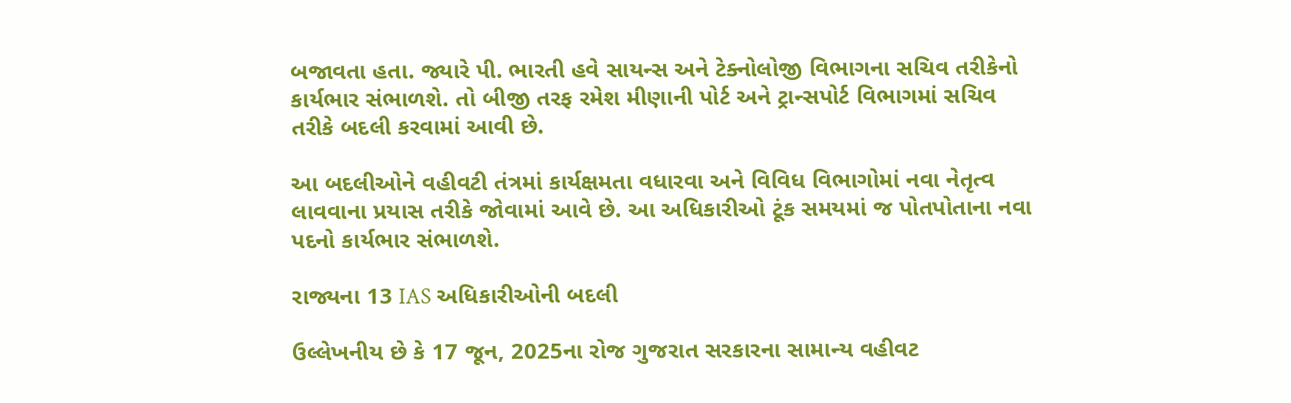બજાવતા હતા. જ્યારે પી. ભારતી હવે સાયન્સ અને ટેક્નોલોજી વિભાગના સચિવ તરીકેનો કાર્યભાર સંભાળશે. તો બીજી તરફ રમેશ મીણાની પોર્ટ અને ટ્રાન્સપોર્ટ વિભાગમાં સચિવ તરીકે બદલી કરવામાં આવી છે.

આ બદલીઓને વહીવટી તંત્રમાં કાર્યક્ષમતા વધારવા અને વિવિધ વિભાગોમાં નવા નેતૃત્વ લાવવાના પ્રયાસ તરીકે જોવામાં આવે છે. આ અધિકારીઓ ટૂંક સમયમાં જ પોતપોતાના નવા પદનો કાર્યભાર સંભાળશે.

રાજ્યના 13 IAS અધિકારીઓની બદલી

ઉલ્લેખનીય છે કે 17 જૂન, 2025ના રોજ ગુજરાત સરકારના સામાન્ય વહીવટ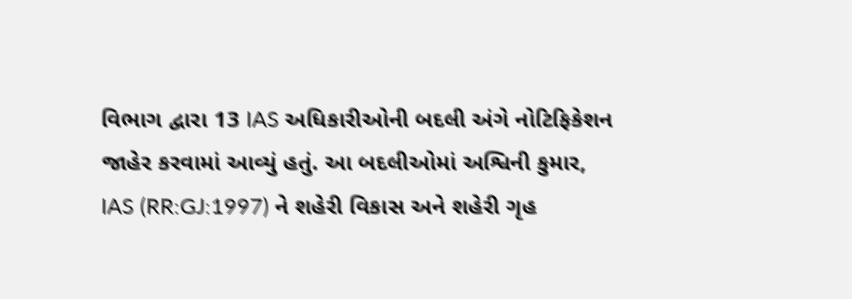વિભાગ દ્વારા 13 IAS અધિકારીઓની બદલી અંગે નોટિફિકેશન જાહેર કરવામાં આવ્યું હતું. આ બદલીઓમાં અશ્વિની કુમાર, IAS (RR:GJ:1997) ને શહેરી વિકાસ અને શહેરી ગૃહ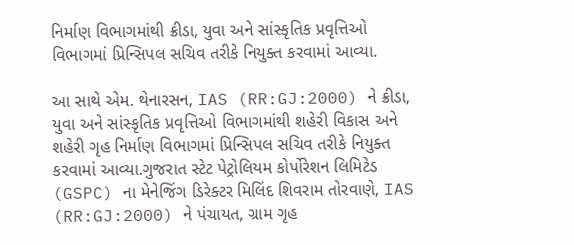નિર્માણ વિભાગમાંથી ક્રીડા, યુવા અને સાંસ્કૃતિક પ્રવૃત્તિઓ વિભાગમાં પ્રિન્સિપલ સચિવ તરીકે નિયુક્ત કરવામાં આવ્યા.

આ સાથે એમ. થેનારસન, IAS (RR:GJ:2000) ને ક્રીડા, યુવા અને સાંસ્કૃતિક પ્રવૃત્તિઓ વિભાગમાંથી શહેરી વિકાસ અને શહેરી ગૃહ નિર્માણ વિભાગમાં પ્રિન્સિપલ સચિવ તરીકે નિયુક્ત કરવામાં આવ્યા.ગુજરાત સ્ટેટ પેટ્રોલિયમ કોર્પોરેશન લિમિટેડ (GSPC) ના મેનેજિંગ ડિરેક્ટર મિલિંદ શિવરામ તોરવાણે, IAS (RR:GJ:2000) ને પંચાયત, ગ્રામ ગૃહ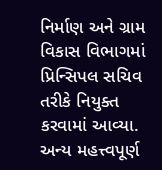નિર્માણ અને ગ્રામ વિકાસ વિભાગમાં પ્રિન્સિપલ સચિવ તરીકે નિયુક્ત કરવામાં આવ્યા. અન્ય મહત્ત્વપૂર્ણ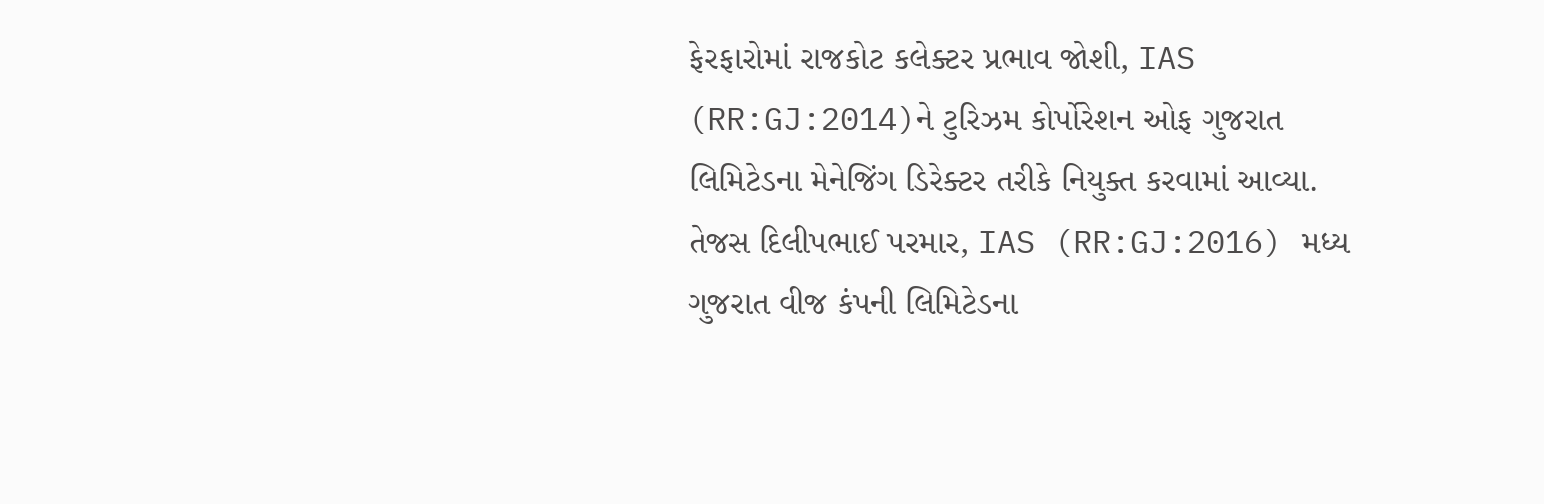ફેરફારોમાં રાજકોટ કલેક્ટર પ્રભાવ જોશી, IAS (RR:GJ:2014)ને ટુરિઝમ કોર્પોરેશન ઓફ ગુજરાત લિમિટેડના મેનેજિંગ ડિરેક્ટર તરીકે નિયુક્ત કરવામાં આવ્યા. તેજસ દિલીપભાઈ પરમાર, IAS (RR:GJ:2016) મધ્ય ગુજરાત વીજ કંપની લિમિટેડના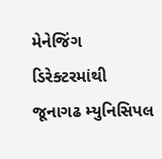મેનેજિંગ ડિરેક્ટરમાંથી જૂનાગઢ મ્યુનિસિપલ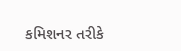કમિશનર તરીકે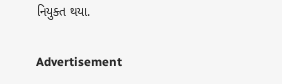નિયુક્ત થયા.

Advertisement